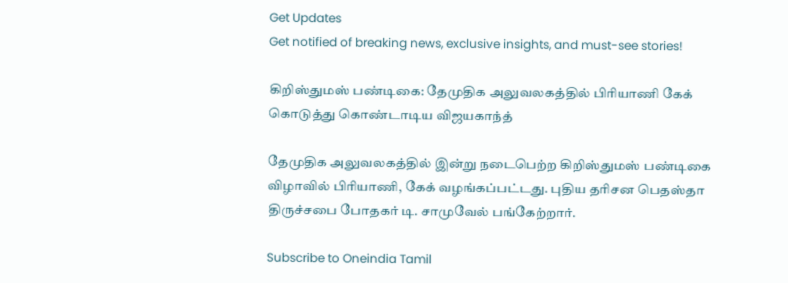Get Updates
Get notified of breaking news, exclusive insights, and must-see stories!

கிறிஸ்துமஸ் பண்டிகை: தேமுதிக அலுவலகத்தில் பிரியாணி கேக் கொடுத்து கொண்டாடிய விஜயகாந்த்

தேமுதிக அலுவலகத்தில் இன்று நடைபெற்ற கிறிஸ்துமஸ் பண்டிகை விழாவில் பிரியாணி, கேக் வழங்கப்பட்டது. புதிய தரிசன பெதஸ்தா திருச்சபை போதகர் டி. சாமுவேல் பங்கேற்றார்.

Subscribe to Oneindia Tamil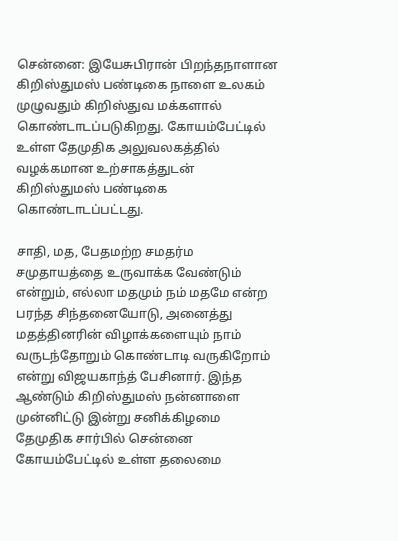சென்னை: இயேசுபிரான் பிறந்தநாளான கிறிஸ்துமஸ் பண்டிகை நாளை உலகம் முழுவதும் கிறிஸ்துவ மக்களால் கொண்டாடப்படுகிறது. கோயம்பேட்டில் உள்ள தேமுதிக அலுவலகத்தில் வழக்கமான உற்சாகத்துடன் கிறிஸ்துமஸ் பண்டிகை கொண்டாடப்பட்டது.

சாதி, மத, பேதமற்ற சமதர்ம சமுதாயத்தை உருவாக்க வேண்டும் என்றும், எல்லா மதமும் நம் மதமே என்ற பரந்த சிந்தனையோடு, அனைத்து மதத்தினரின் விழாக்களையும் நாம் வருடந்தோறும் கொண்டாடி வருகிறோம் என்று விஜயகாந்த் பேசினார். இந்த ஆண்டும் கிறிஸ்துமஸ் நன்னாளை முன்னிட்டு இன்று சனிக்கிழமை தேமுதிக சார்பில் சென்னை கோயம்பேட்டில் உள்ள தலைமை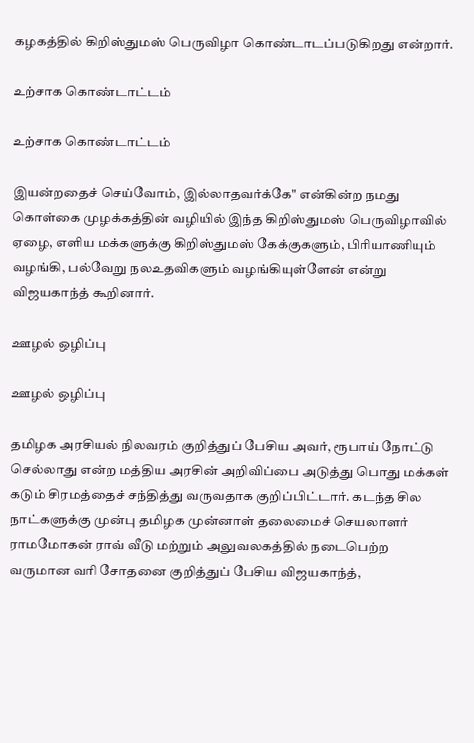கழகத்தில் கிறிஸ்துமஸ் பெருவிழா கொண்டாடப்படுகிறது என்றார்.

உற்சாக கொண்டாட்டம்

உற்சாக கொண்டாட்டம்

இயன்றதைச் செய்வோம், இல்லாதவர்க்கே" என்கின்ற நமது கொள்கை முழக்கத்தின் வழியில் இந்த கிறிஸ்துமஸ் பெருவிழாவில் ஏழை, எளிய மக்களுக்கு கிறிஸ்துமஸ் கேக்குகளும், பிரியாணியும் வழங்கி, பல்வேறு நலஉதவிகளும் வழங்கியுள்ளேன் என்று விஜயகாந்த் கூறினார்.

ஊழல் ஒழிப்பு

ஊழல் ஒழிப்பு

தமிழக அரசியல் நிலவரம் குறித்துப் பேசிய அவர், ரூபாய் நோட்டு செல்லாது என்ற மத்திய அரசின் அறிவிப்பை அடுத்து பொது மக்கள் கடும் சிரமத்தைச் சந்தித்து வருவதாக குறிப்பிட்டார். கடந்த சில நாட்களுக்கு முன்பு தமிழக முன்னாள் தலைமைச் செயலாளர் ராமமோகன் ராவ் வீடு மற்றும்‌ அலுவலகத்தில் நடைபெற்ற வருமான வரி சோதனை குறித்துப் பேசிய விஜயகாந்த்,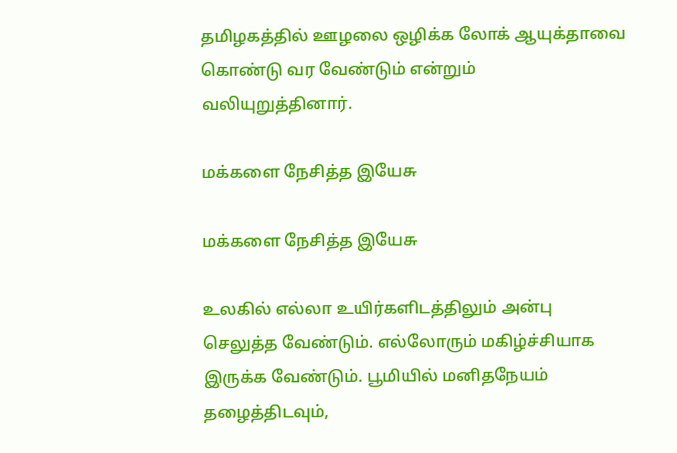தமிழகத்தில் ஊழலை ஒழிக்க லோக் ஆயுக்தாவை கொண்டு வர வேண்டும் என்றும் வலியுறுத்தினார்.

மக்களை நேசித்த இயேசு

மக்களை நேசித்த இயேசு

உலகில் எல்லா உயிர்களிடத்திலும் அன்பு செலுத்த வேண்டும். எல்லோரும் மகிழ்ச்சியாக இருக்க வேண்டும். பூமியில் மனிதநேயம் தழைத்திடவும்,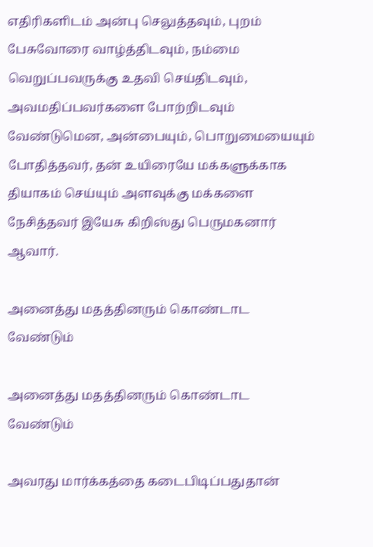எதிரிகளிடம் அன்பு செலுத்தவும், புறம் பேசுவோரை வாழ்த்திடவும், நம்மை வெறுப்பவருக்கு உதவி செய்திடவும், அவமதிப்பவர்களை போற்றிடவும் வேண்டுமென, அன்பையும், பொறுமையையும் போதித்தவர், தன் உயிரையே மக்களுக்காக தியாகம் செய்யும் அளவுக்கு மக்களை நேசித்தவர் இயேசு கிறிஸ்து பெருமகனார் ஆவார்.

அனைத்து மதத்தினரும் கொண்டாட வேண்டும்

அனைத்து மதத்தினரும் கொண்டாட வேண்டும்

அவரது மார்க்கத்தை கடைபிடிப்பதுதான்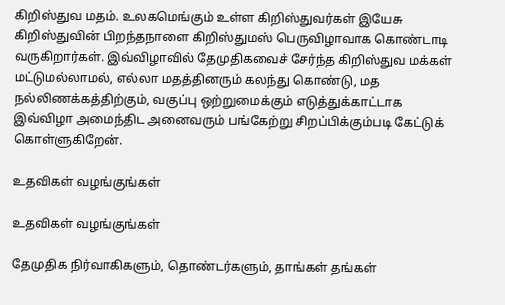கிறிஸ்துவ மதம். உலகமெங்கும் உள்ள கிறிஸ்துவர்கள் இயேசு கிறிஸ்துவின் பிறந்தநாளை கிறிஸ்துமஸ் பெருவிழாவாக கொண்டாடி வருகிறார்கள். இவ்விழாவில் தேமுதிகவைச் சேர்ந்த கிறிஸ்துவ மக்கள் மட்டுமல்லாமல், எல்லா மதத்தினரும் கலந்து கொண்டு, மத நல்லிணக்கத்திற்கும், வகுப்பு ஒற்றுமைக்கும் எடுத்துக்காட்டாக இவ்விழா அமைந்திட அனைவரும் பங்கேற்று சிறப்பிக்கும்படி கேட்டுக் கொள்ளுகிறேன்.

உதவிகள் வழங்குங்கள்

உதவிகள் வழங்குங்கள்

தேமுதிக நிர்வாகிகளும், தொண்டர்களும், தாங்கள் தங்கள்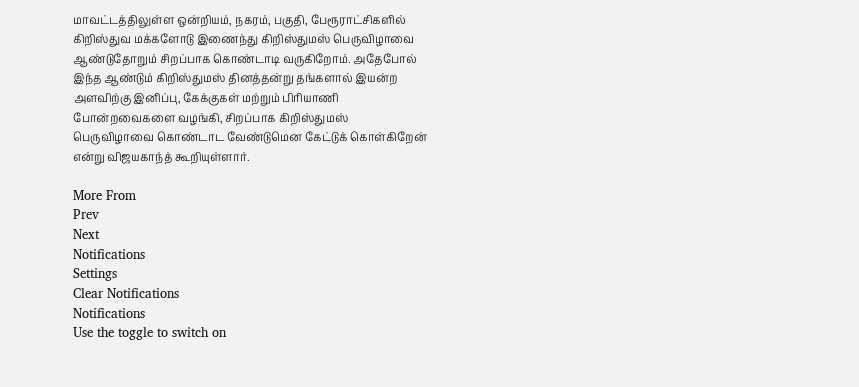மாவட்டத்திலுள்ள ஒன்றியம், நகரம், பகுதி, பேரூராட்சிகளில் கிறிஸ்துவ மக்களோடு இணைந்து கிறிஸ்துமஸ் பெருவிழாவை ஆண்டுதோறும் சிறப்பாக கொண்டாடி வருகிறோம். அதேபோல் இந்த ஆண்டும் கிறிஸ்துமஸ் தினத்தன்று தங்களால் இயன்ற அளவிற்கு இனிப்பு, கேக்குகள் மற்றும் பிரியாணி போன்றவைகளை வழங்கி, சிறப்பாக கிறிஸ்துமஸ் பெருவிழாவை கொண்டாட வேண்டுமென கேட்டுக் கொள்கிறேன் என்று விஜயகாந்த் கூறியுள்ளார்.

More From
Prev
Next
Notifications
Settings
Clear Notifications
Notifications
Use the toggle to switch on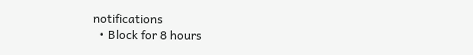notifications
  • Block for 8 hours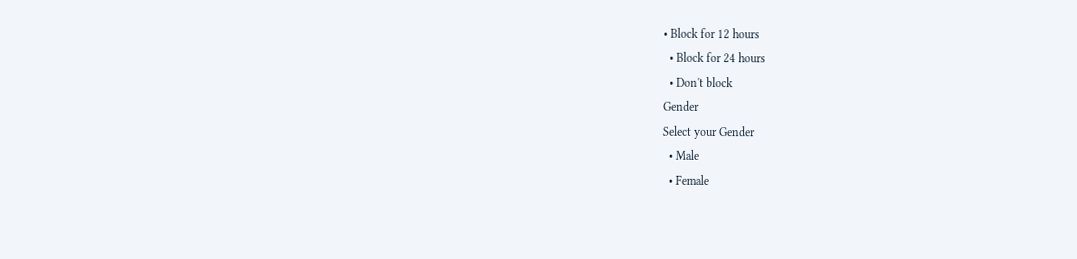• Block for 12 hours
  • Block for 24 hours
  • Don't block
Gender
Select your Gender
  • Male
  • Female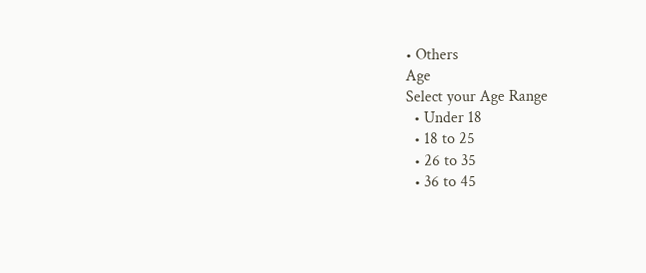• Others
Age
Select your Age Range
  • Under 18
  • 18 to 25
  • 26 to 35
  • 36 to 45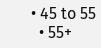• 45 to 55
  • 55+